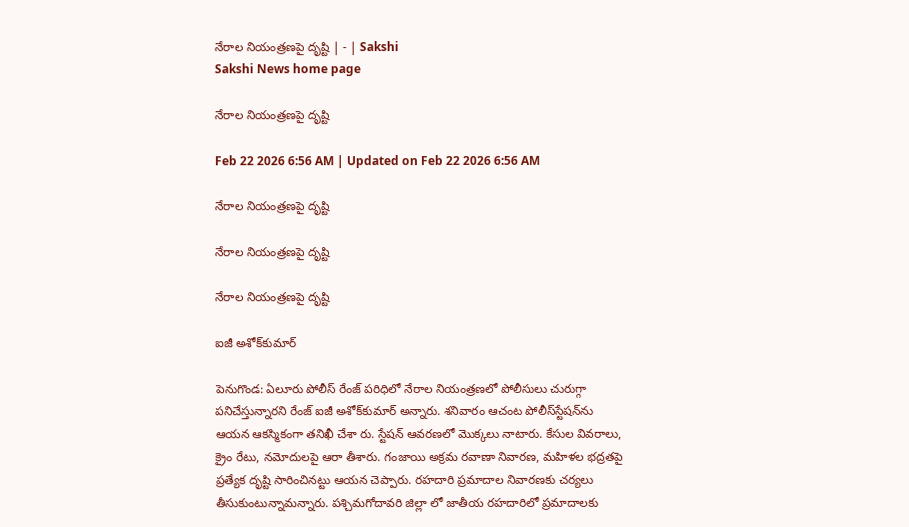నేరాల నియంత్రణపై దృష్టి | - | Sakshi
Sakshi News home page

నేరాల నియంత్రణపై దృష్టి

Feb 22 2026 6:56 AM | Updated on Feb 22 2026 6:56 AM

నేరాల నియంత్రణపై దృష్టి

నేరాల నియంత్రణపై దృష్టి

నేరాల నియంత్రణపై దృష్టి

ఐజీ అశోక్‌కుమార్‌

పెనుగొండ: ఏలూరు పోలీస్‌ రేంజ్‌ పరిధిలో నేరాల నియంత్రణలో పోలీసులు చురుగ్గా పనిచేస్తున్నారని రేంజ్‌ ఐజీ అశోక్‌కుమార్‌ అన్నారు. శనివారం ఆచంట పోలీస్‌స్టేషన్‌ను ఆయన ఆకస్మికంగా తనిఖీ చేశా రు. స్టేషన్‌ ఆవరణలో మొక్కలు నాటారు. కేసుల వివరాలు, క్రైం రేటు, నమోదులపై ఆరా తీశారు. గంజాయి అక్రమ రవాణా నివారణ, మహిళల భద్రతపై ప్రత్యేక దృష్టి సారించినట్టు ఆయన చెప్పారు. రహదారి ప్రమాదాల నివారణకు చర్యలు తీసుకుంటున్నామన్నారు. పశ్చిమగోదావరి జిల్లా లో జాతీయ రహదారిలో ప్రమాదాలకు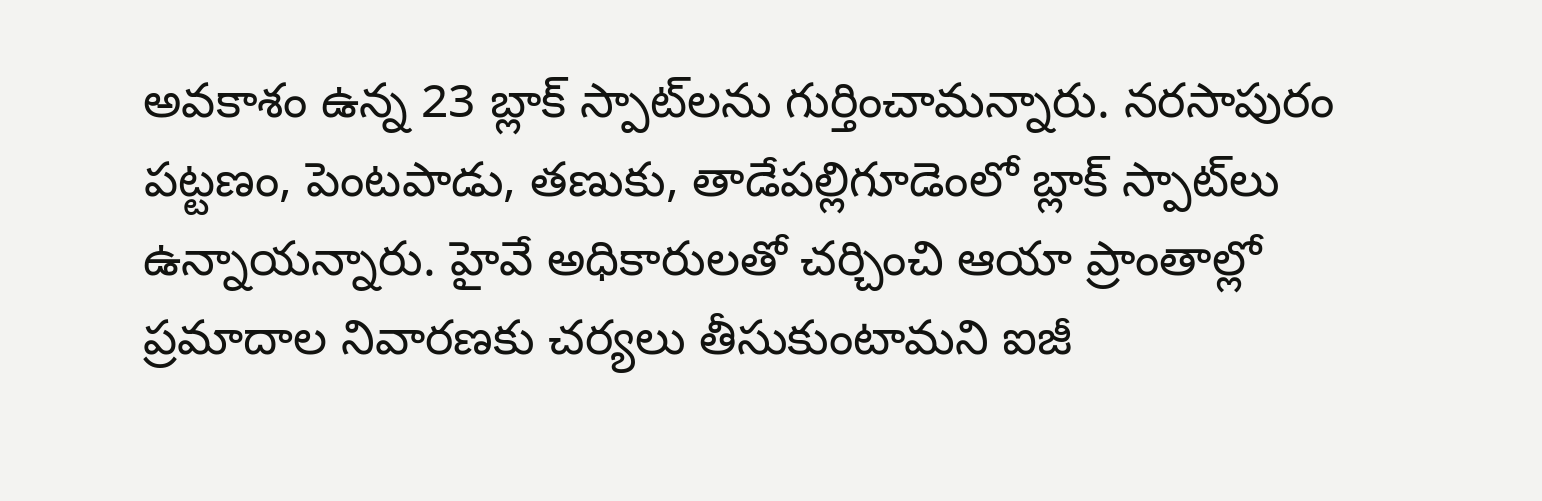అవకాశం ఉన్న 23 బ్లాక్‌ స్పాట్‌లను గుర్తించామన్నారు. నరసాపురం పట్టణం, పెంటపాడు, తణుకు, తాడేపల్లిగూడెంలో బ్లాక్‌ స్పాట్‌లు ఉన్నాయన్నారు. హైవే అధికారులతో చర్చించి ఆయా ప్రాంతాల్లో ప్రమాదాల నివారణకు చర్యలు తీసుకుంటామని ఐజీ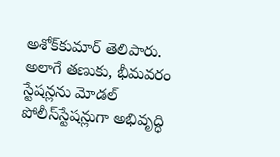అశోక్‌కుమార్‌ తెలిపారు. అలాగే తణుకు, భీమవరం స్టేషన్లను మోడల్‌ పోలీస్‌స్టేషన్లుగా అభివృద్ధి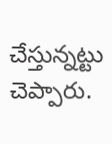చేస్తున్నట్టు చెప్పారు.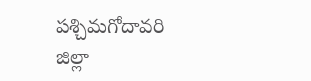పశ్చిమగోదావరి జిల్లా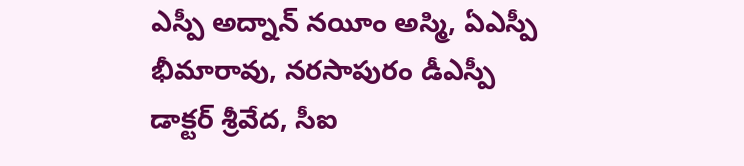ఎస్పీ అద్నాన్‌ నయీం అస్మి, ఏఎస్పీ భీమారావు, నరసాపురం డీఎస్పీ డాక్టర్‌ శ్రీవేద, సీఐ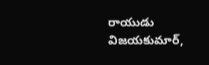రాయుడు విజయకుమార్‌,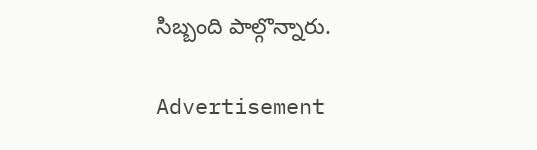సిబ్బంది పాల్గొన్నారు.

Advertisement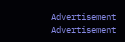Advertisement
Advertisement